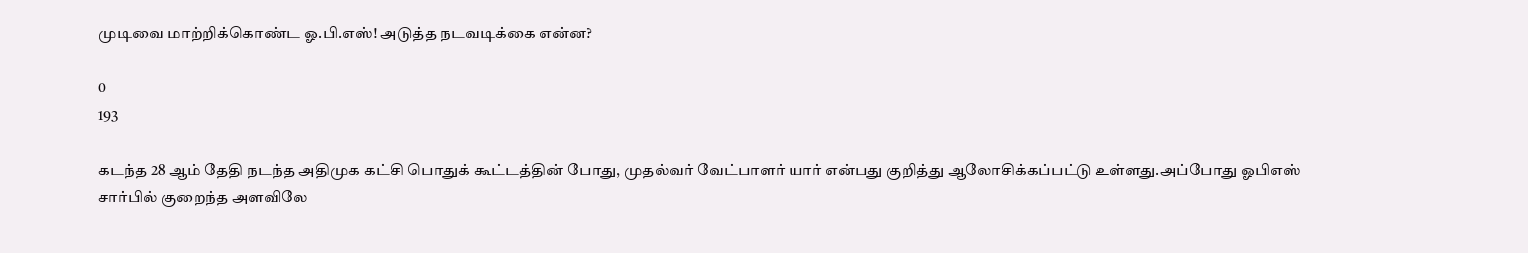முடிவை மாற்றிக்கொண்ட ஓ.பி.எஸ்! அடுத்த நடவடிக்கை என்ன?

0
193

கடந்த 28 ஆம் தேதி நடந்த அதிமுக கட்சி பொதுக் கூட்டத்தின் போது, முதல்வர் வேட்பாளர் யார் என்பது குறித்து ஆலோசிக்கப்பட்டு உள்ளது.அப்போது ஓபிஎஸ் சார்பில் குறைந்த அளவிலே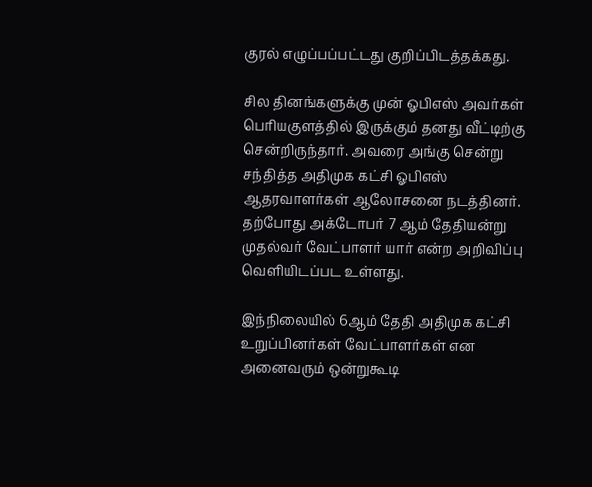குரல் எழுப்பப்பட்டது குறிப்பிடத்தக்கது.

சில தினங்களுக்கு முன் ஓபிஎஸ் அவர்கள் பெரியகுளத்தில் இருக்கும் தனது வீட்டிற்கு சென்றிருந்தார். அவரை அங்கு சென்று சந்தித்த அதிமுக கட்சி ஓபிஎஸ் ஆதரவாளர்கள் ஆலோசனை நடத்தினர். தற்போது அக்டோபர் 7 ஆம் தேதியன்று முதல்வர் வேட்பாளர் யார் என்ற அறிவிப்பு வெளியிடப்பட உள்ளது.

இந்நிலையில் 6ஆம் தேதி அதிமுக கட்சி உறுப்பினர்கள் வேட்பாளர்கள் என அனைவரும் ஒன்றுகூடி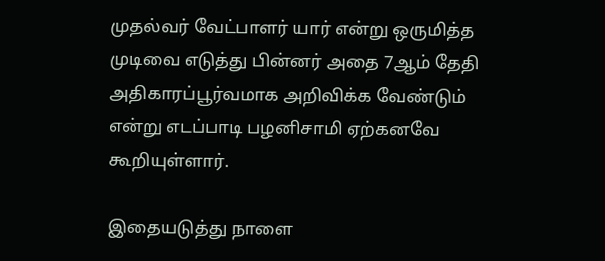முதல்வர் வேட்பாளர் யார் என்று ஒருமித்த முடிவை எடுத்து பின்னர் அதை 7ஆம் தேதி அதிகாரப்பூர்வமாக அறிவிக்க வேண்டும் என்று எடப்பாடி பழனிசாமி ஏற்கனவே கூறியுள்ளார்.

இதையடுத்து நாளை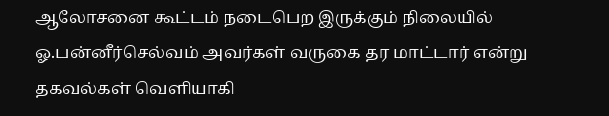ஆலோசனை கூட்டம் நடைபெற இருக்கும் நிலையில் ஓ.பன்னீர்செல்வம் அவர்கள் வருகை தர மாட்டார் என்று தகவல்கள் வெளியாகி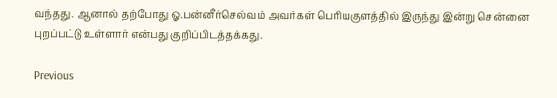வந்தது. ஆனால் தற்போது ஓ.பன்னீர்செல்வம் அவர்கள் பெரியகுளத்தில் இருந்து இன்று சென்னை புறப்பட்டு உள்ளார் என்பது குறிப்பிடத்தக்கது.

Previous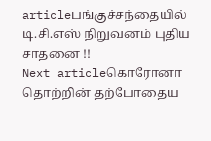articleபங்குச்சந்தையில் டி.சி.எஸ் நிறுவனம் புதிய சாதனை !!
Next articleகொரோனா தொற்றின் தற்போதைய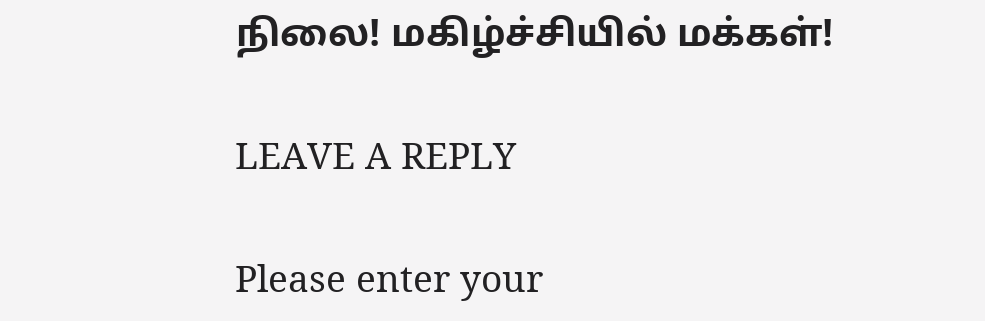நிலை! மகிழ்ச்சியில் மக்கள்!

LEAVE A REPLY

Please enter your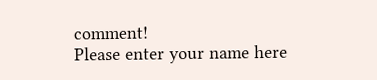comment!
Please enter your name here